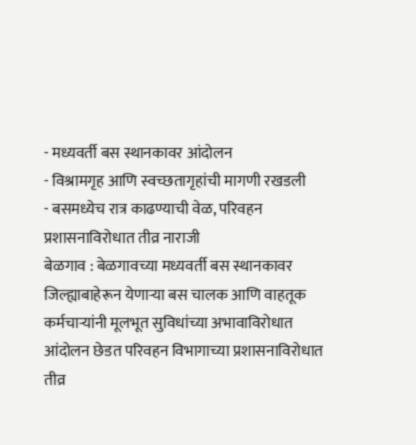- मध्यवर्ती बस स्थानकावर आंदोलन
- विश्रामगृह आणि स्वच्छतागृहांची मागणी रखडली
- बसमध्येच रात्र काढण्याची वेळ, परिवहन प्रशासनाविरोधात तीव्र नाराजी
बेळगाव : बेळगावच्या मध्यवर्ती बस स्थानकावर जिल्ह्याबाहेरून येणाऱ्या बस चालक आणि वाहतूक कर्मचाऱ्यांनी मूलभूत सुविधांच्या अभावाविरोधात आंदोलन छेडत परिवहन विभागाच्या प्रशासनाविरोधात तीव्र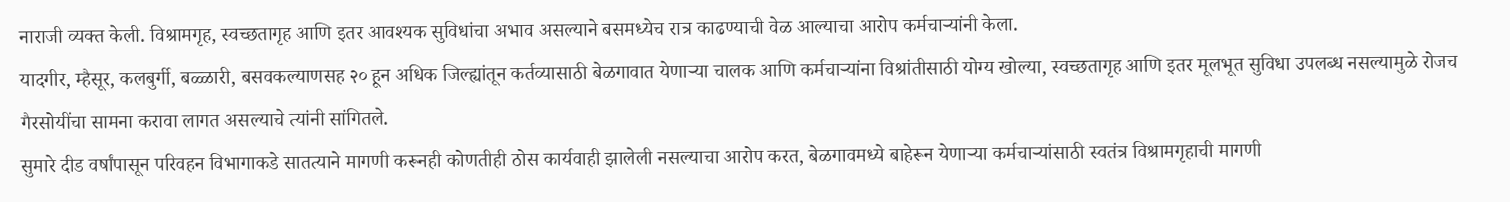नाराजी व्यक्त केली. विश्रामगृह, स्वच्छतागृह आणि इतर आवश्यक सुविधांचा अभाव असल्याने बसमध्येच रात्र काढण्याची वेळ आल्याचा आरोप कर्मचाऱ्यांनी केला.
यादगीर, म्हैसूर, कलबुर्गी, बळ्ळारी, बसवकल्याणसह २० हून अधिक जिल्ह्यांतून कर्तव्यासाठी बेळगावात येणाऱ्या चालक आणि कर्मचाऱ्यांना विश्रांतीसाठी योग्य खोल्या, स्वच्छतागृह आणि इतर मूलभूत सुविधा उपलब्ध नसल्यामुळे रोजच गैरसोयींचा सामना करावा लागत असल्याचे त्यांनी सांगितले.
सुमारे दीड वर्षांपासून परिवहन विभागाकडे सातत्याने मागणी करूनही कोणतीही ठोस कार्यवाही झालेली नसल्याचा आरोप करत, बेळगावमध्ये बाहेरून येणाऱ्या कर्मचाऱ्यांसाठी स्वतंत्र विश्रामगृहाची मागणी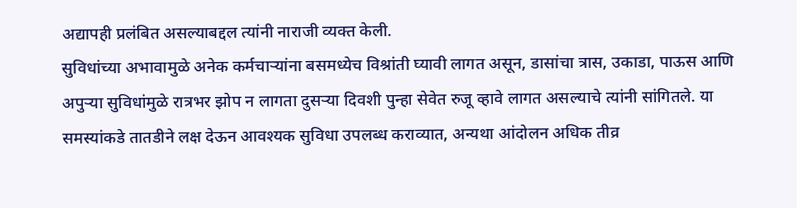अद्यापही प्रलंबित असल्याबद्दल त्यांनी नाराजी व्यक्त केली.
सुविधांच्या अभावामुळे अनेक कर्मचाऱ्यांना बसमध्येच विश्रांती घ्यावी लागत असून, डासांचा त्रास, उकाडा, पाऊस आणि अपुऱ्या सुविधांमुळे रात्रभर झोप न लागता दुसऱ्या दिवशी पुन्हा सेवेत रुजू व्हावे लागत असल्याचे त्यांनी सांगितले. या समस्यांकडे तातडीने लक्ष देऊन आवश्यक सुविधा उपलब्ध कराव्यात, अन्यथा आंदोलन अधिक तीव्र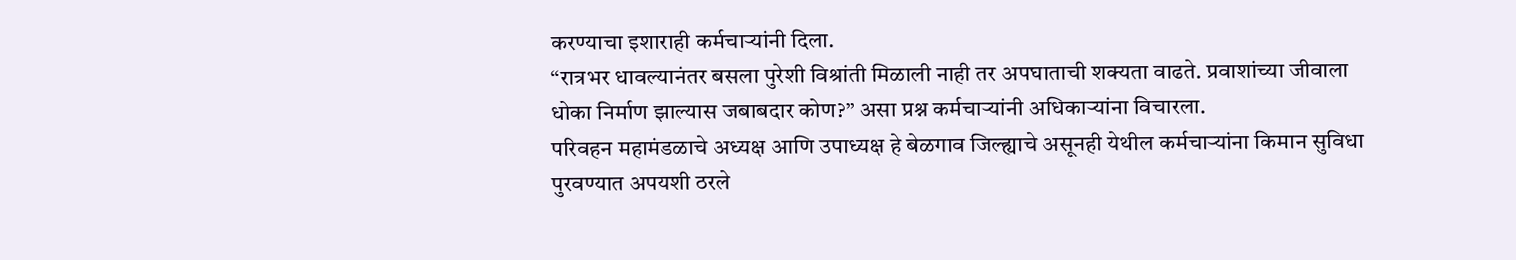करण्याचा इशाराही कर्मचाऱ्यांनी दिला.
“रात्रभर धावल्यानंतर बसला पुरेशी विश्रांती मिळाली नाही तर अपघाताची शक्यता वाढते. प्रवाशांच्या जीवाला धोका निर्माण झाल्यास जबाबदार कोण?” असा प्रश्न कर्मचाऱ्यांनी अधिकाऱ्यांना विचारला.
परिवहन महामंडळाचे अध्यक्ष आणि उपाध्यक्ष हे बेळगाव जिल्ह्याचे असूनही येथील कर्मचाऱ्यांना किमान सुविधा पुरवण्यात अपयशी ठरले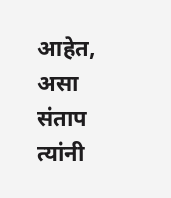आहेत, असा संताप त्यांनी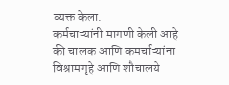व्यक्त केला.
कर्मचाऱ्यांनी मागणी केली आहे की चालक आणि कमर्चाऱ्यांना विश्रामगृहे आणि शौचालये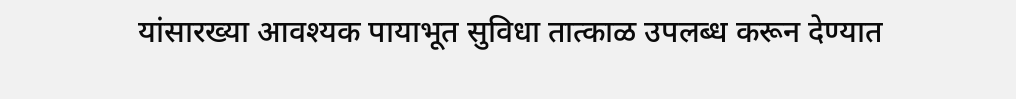यांसारख्या आवश्यक पायाभूत सुविधा तात्काळ उपलब्ध करून देण्यात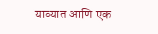याव्यात आणि एक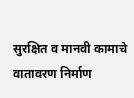सुरक्षित व मानवी कामाचे वातावरण निर्माण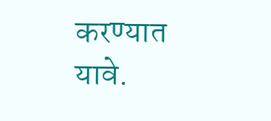करण्यात यावे.